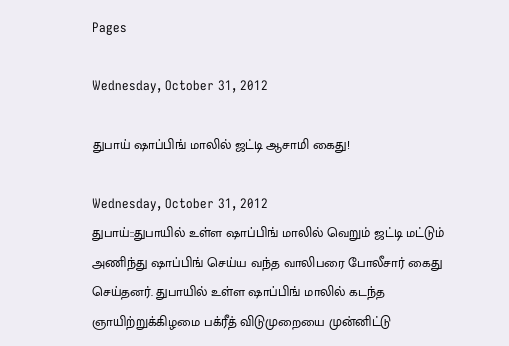Pages

Wednesday, October 31, 2012

துபாய் ஷாப்பிங் மாலில் ஜட்டி ஆசாமி கைது!

Wednesday, October 31, 2012
துபாய்::துபாயில் உள்ள ஷாப்பிங் மாலில் வெறும் ஜட்டி மட்டும் அணிந்து ஷாப்பிங் செய்ய வந்த வாலிபரை போலீசார் கைது செய்தனர். துபாயில் உள்ள ஷாப்பிங் மாலில் கடந்த ஞாயிற்றுக்கிழமை பக்ரீத் விடுமுறையை முன்னிட்டு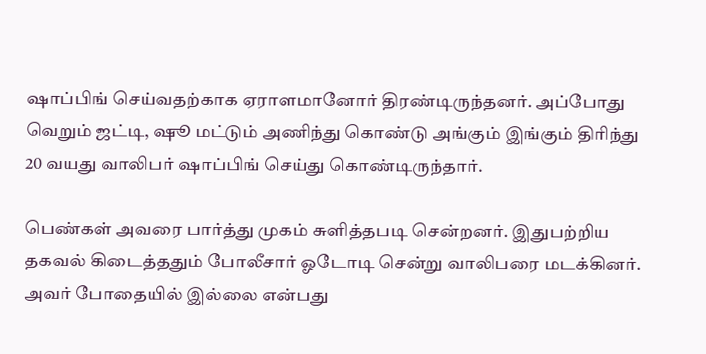ஷாப்பிங் செய்வதற்காக ஏராளமானோர் திரண்டிருந்தனர். அப்போது வெறும் ஜட்டி, ஷூ மட்டும் அணிந்து கொண்டு அங்கும் இங்கும் திரிந்து 20 வயது வாலிபர் ஷாப்பிங் செய்து கொண்டிருந்தார்.

பெண்கள் அவரை பார்த்து முகம் சுளித்தபடி சென்றனர். இதுபற்றிய தகவல் கிடைத்ததும் போலீசார் ஓடோடி சென்று வாலிபரை மடக்கினர். அவர் போதையில் இல்லை என்பது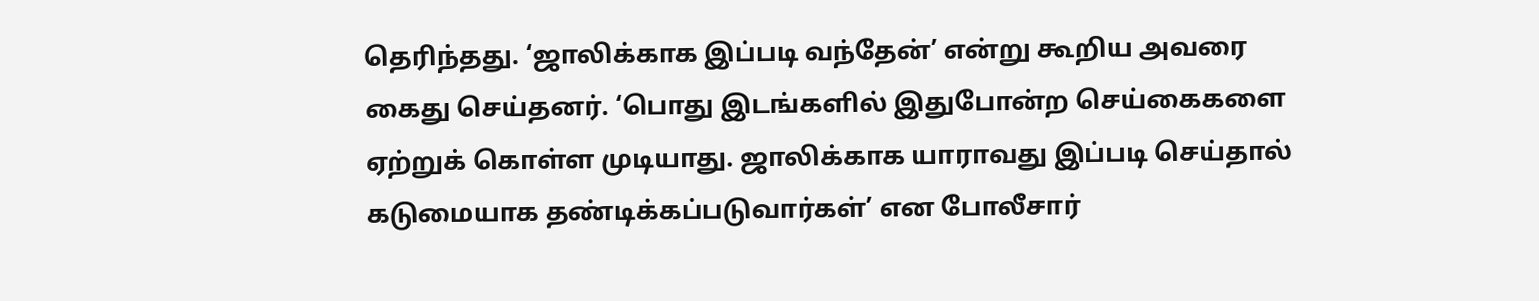தெரிந்தது. ‘ஜாலிக்காக இப்படி வந்தேன்’ என்று கூறிய அவரை கைது செய்தனர். ‘பொது இடங்களில் இதுபோன்ற செய்கைகளை ஏற்றுக் கொள்ள முடியாது. ஜாலிக்காக யாராவது இப்படி செய்தால் கடுமையாக தண்டிக்கப்படுவார்கள்’ என போலீசார்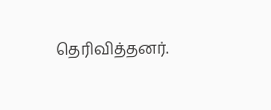தெரிவித்தனர்.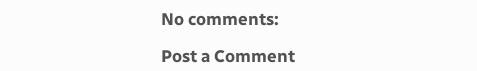No comments:

Post a Comment